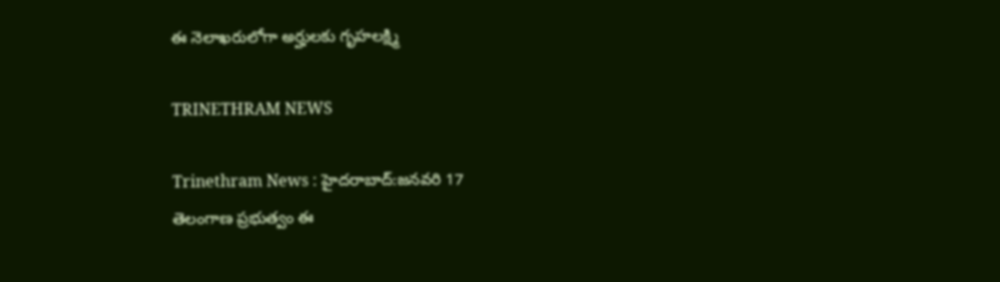ఈ నెలాఖరులోగా అర్హులకు గృహలక్ష్మి

TRINETHRAM NEWS

Trinethram News : హైదరాబాద్:జనవరి 17
తెలంగాణ ప్రభుత్వం ఈ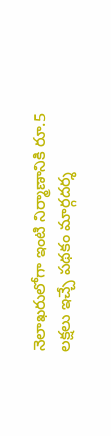నెలాఖరులోగా ఇంటి నిర్మాణానికి రూ.5 లక్షలు ఇచ్చే పథకం మార్గదర్శ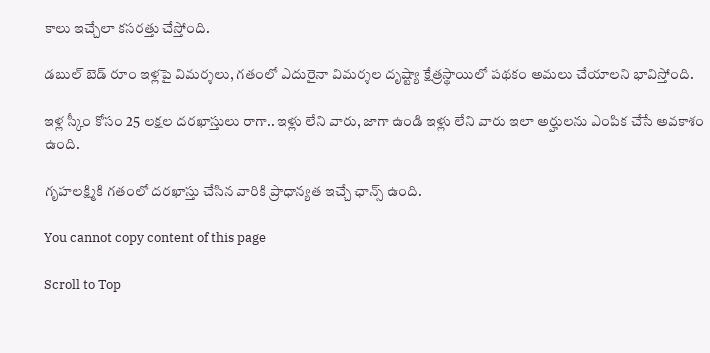కాలు ఇచ్చేలా కసరత్తు చేస్తోంది.

డబుల్ బెడ్ రూం ఇళ్లపై విమర్శలు, గతంలో ఎదురైనా విమర్శల దృష్ట్యా క్షేత్రస్థాయిలో పథకం అమలు చేయాలని భావిస్తోంది.

ఇళ్ల స్కీం కోసం 25 లక్షల దరఖాస్తులు రాగా.. ఇళ్లు లేని వారు, జాగా ఉండి ఇళ్లు లేని వారు ఇలా అర్హులను ఎంపిక చేసే అవకాశం ఉంది.

గృహలక్ష్మికి గతంలో దరఖాస్తు చేసిన వారికి ప్రాధాన్యత ఇచ్చే ఛాన్స్ ఉంది.

You cannot copy content of this page

Scroll to Top